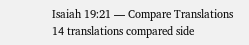Isaiah 19:21 — Compare Translations
14 translations compared side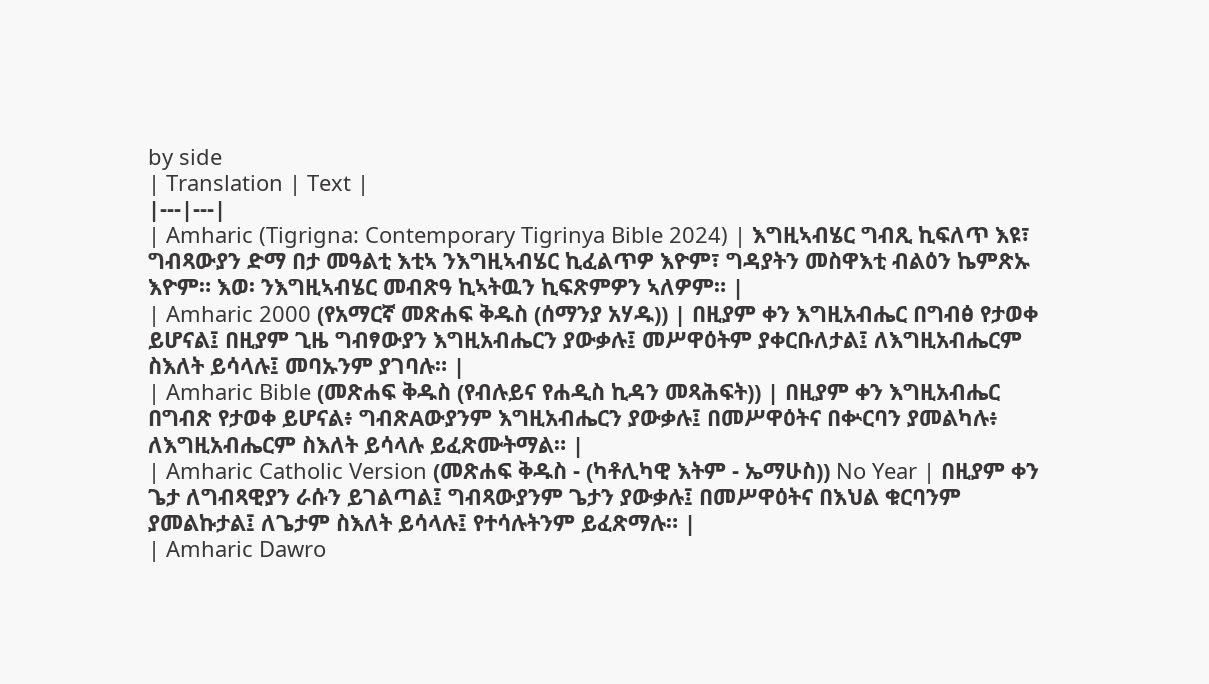by side
| Translation | Text |
|---|---|
| Amharic (Tigrigna: Contemporary Tigrinya Bible 2024) | እግዚኣብሄር ግብጺ ኪፍለጥ እዩ፣ ግብጻውያን ድማ በታ መዓልቲ እቲኣ ንእግዚኣብሄር ኪፈልጥዎ እዮም፣ ግዳያትን መስዋእቲ ብልዕን ኬምጽኡ እዮም። እወ፡ ንእግዚኣብሄር መብጽዓ ኪኣትዉን ኪፍጽምዎን ኣለዎም። |
| Amharic 2000 (የአማርኛ መጽሐፍ ቅዱስ (ሰማንያ አሃዱ)) | በዚያም ቀን እግዚአብሔር በግብፅ የታወቀ ይሆናል፤ በዚያም ጊዜ ግብፃውያን እግዚአብሔርን ያውቃሉ፤ መሥዋዕትም ያቀርቡለታል፤ ለእግዚአብሔርም ስእለት ይሳላሉ፤ መባኡንም ያገባሉ። |
| Amharic Bible (መጽሐፍ ቅዱስ (የብሉይና የሐዲስ ኪዳን መጻሕፍት)) | በዚያም ቀን እግዚአብሔር በግብጽ የታወቀ ይሆናል፥ ግብጽAውያንም እግዚአብሔርን ያውቃሉ፤ በመሥዋዕትና በቍርባን ያመልካሉ፥ ለእግዚአብሔርም ስእለት ይሳላሉ ይፈጽሙትማል። |
| Amharic Catholic Version (መጽሐፍ ቅዱስ - (ካቶሊካዊ እትም - ኤማሁስ)) No Year | በዚያም ቀን ጌታ ለግብጻዊያን ራሱን ይገልጣል፤ ግብጻውያንም ጌታን ያውቃሉ፤ በመሥዋዕትና በእህል ቁርባንም ያመልኩታል፤ ለጌታም ስእለት ይሳላሉ፤ የተሳሉትንም ይፈጽማሉ። |
| Amharic Dawro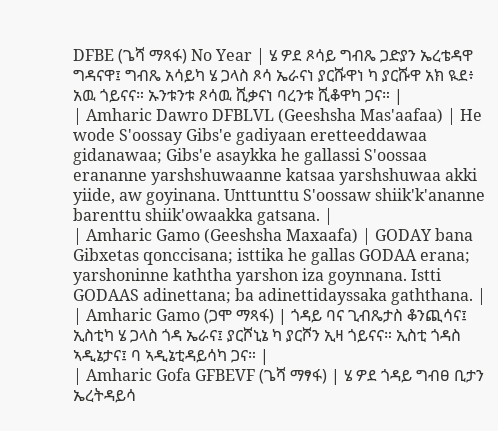DFBE (ጌሻ ማጻፋ) No Year | ሄ ዎደ ጾሳይ ግብጼ ጋድያን ኤረቴዳዋ ግዳናዋ፤ ግብጼ አሳይካ ሄ ጋላስ ጾሳ ኤራናነ ያርሹዋነ ካ ያርሹዋ አክ ዪደ፥ አዉ ጎይናና። ኡንቱንቱ ጾሳዉ ሺቃናነ ባረንቱ ሺቆዋካ ጋና። |
| Amharic Dawro DFBLVL (Geeshsha Mas'aafaa) | He wode S'oossay Gibs'e gadiyaan eretteeddawaa gidanawaa; Gibs'e asaykka he gallassi S'oossaa erananne yarshshuwaanne katsaa yarshshuwaa akki yiide, aw goyinana. Unttunttu S'oossaw shiik'k'ananne barenttu shiik'owaakka gatsana. |
| Amharic Gamo (Geeshsha Maxaafa) | GODAY bana Gibxetas qonccisana; isttika he gallas GODAA erana; yarshoninne kaththa yarshon iza goynnana. Istti GODAAS adinettana; ba adinettidayssaka gaththana. |
| Amharic Gamo (ጋሞ ማጻፋ) | ጎዳይ ባና ጊብጼታስ ቆንጪሳና፤ ኢስቲካ ሄ ጋላስ ጎዳ ኤራና፤ ያርሾኒኔ ካ ያርሾን ኢዛ ጎይናና። ኢስቲ ጎዳስ ኣዲኔታና፤ ባ ኣዲኔቲዳይሳካ ጋና። |
| Amharic Gofa GFBEVF (ጌሻ ማፃፋ) | ሄ ዎደ ጎዳይ ግብፀ ቢታን ኤረትዳይሳ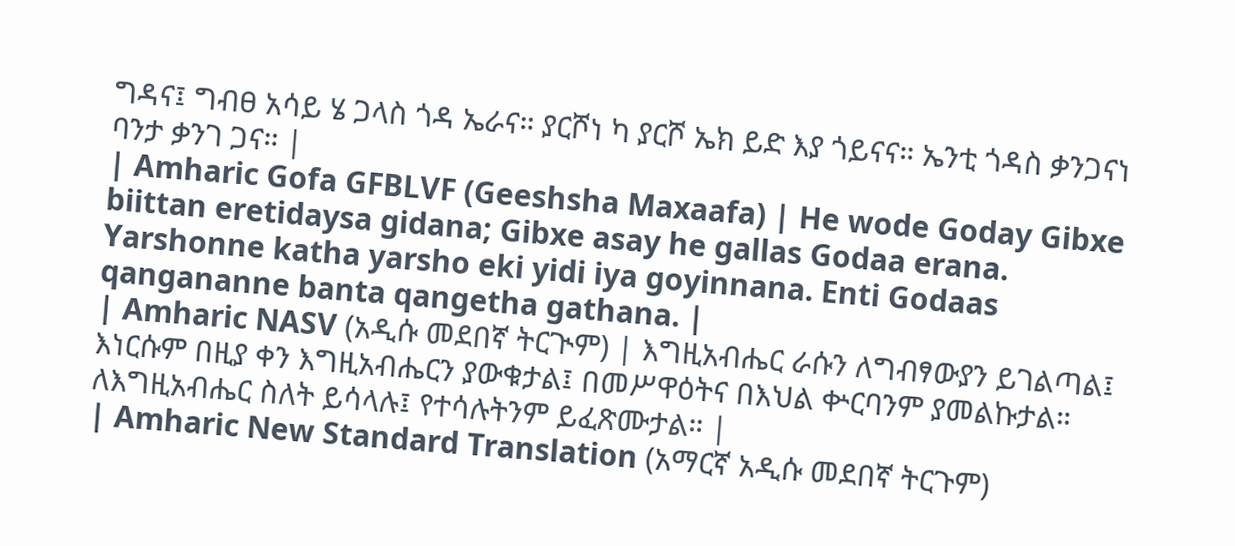ግዳና፤ ግብፀ አሳይ ሄ ጋላስ ጎዳ ኤራና። ያርሾነ ካ ያርሾ ኤክ ይድ እያ ጎይናና። ኤንቲ ጎዳስ ቃንጋናነ ባንታ ቃንገ ጋና። |
| Amharic Gofa GFBLVF (Geeshsha Maxaafa) | He wode Goday Gibxe biittan eretidaysa gidana; Gibxe asay he gallas Godaa erana. Yarshonne katha yarsho eki yidi iya goyinnana. Enti Godaas qangananne banta qangetha gathana. |
| Amharic NASV (አዲሱ መደበኛ ትርጒም) | እግዚአብሔር ራሱን ለግብፃውያን ይገልጣል፤ እነርሱም በዚያ ቀን እግዚአብሔርን ያውቁታል፤ በመሥዋዕትና በእህል ቍርባንም ያመልኩታል። ለእግዚአብሔር ስለት ይሳላሉ፤ የተሳሉትንም ይፈጽሙታል። |
| Amharic New Standard Translation (አማርኛ አዲሱ መደበኛ ትርጉም)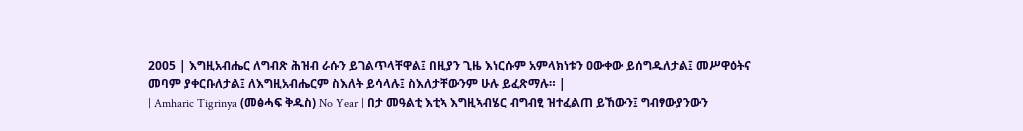2005 | እግዚአብሔር ለግብጽ ሕዝብ ራሱን ይገልጥላቸዋል፤ በዚያን ጊዜ እነርሱም አምላክነቱን ዐውቀው ይሰግዱለታል፤ መሥዋዕትና መባም ያቀርቡለታል፤ ለእግዚአብሔርም ስእለት ይሳላሉ፤ ስእለታቸውንም ሁሉ ይፈጽማሉ። |
| Amharic Tigrinya (መፅሓፍ ቅዱስ) No Year | በታ መዓልቲ እቲኣ እግዚኣብሄር ብግብፂ ዝተፈልጠ ይኸውን፤ ግብፃውያንውን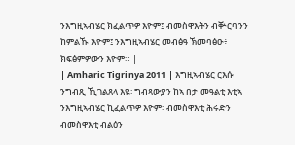ንእግዚኣብሄር ክፈልጥዎ እዮም፤ ብመስዋእትን ብቝርባንን ከምልኹ እዮም፤ ንእግዚኣብሄር መብፅዓ ኽመባፅዑ፥ ክፍፅምዎውን እዮም። |
| Amharic Tigrinya 2011 | እግዚኣብሄር ርእሱ ንግብጺ ኺገልጸላ እዩ፡ ግብጻውያን ከኣ በታ መዓልቲ እቲኣ ንእግዚኣብሄር ኪፈልጥዎ እዮም፡ ብመስዋእቲ ሕሩድን ብመስዋእቲ ብልዕን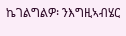ኬገልግልዎ፡ ንእግዚኣብሄር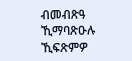ብመብጽዓ ኺማባጽዑሉ ኺፍጽምዎ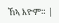ኸኣ እዮም። |